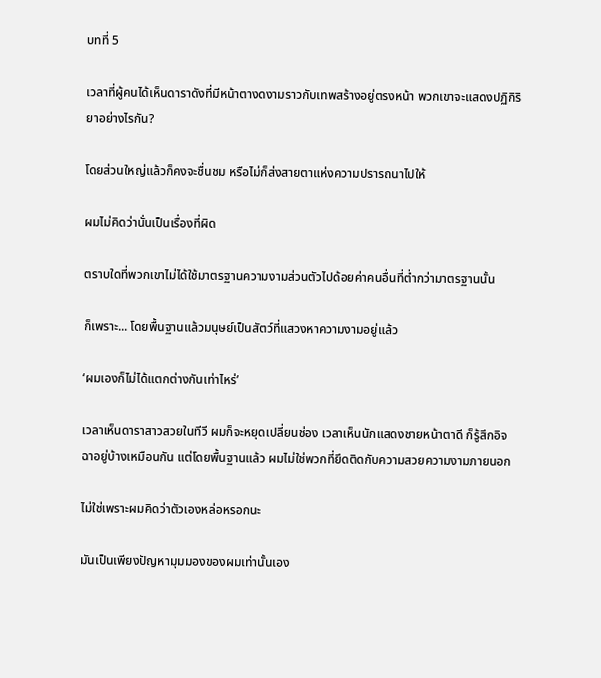บทที่ 5

เวลาที่ผู้คนได้เห็นดาราดังที่มีหน้าตางดงามราวกับเทพสร้างอยู่ตรงหน้า พวกเขาจะแสดงปฏิกิริยาอย่างไรกัน?

โดยส่วนใหญ่แล้วก็คงจะชื่นชม หรือไม่ก็ส่งสายตาแห่งความปรารถนาไปให้

ผมไม่คิดว่านั่นเป็นเรื่องที่ผิด

ตราบใดที่พวกเขาไม่ได้ใช้มาตรฐานความงามส่วนตัวไปด้อยค่าคนอื่นที่ต่ำกว่ามาตรฐานนั้น

ก็เพราะ... โดยพื้นฐานแล้วมนุษย์เป็นสัตว์ที่แสวงหาความงามอยู่แล้ว

‘ผมเองก็ไม่ได้แตกต่างกันเท่าไหร่’

เวลาเห็นดาราสาวสวยในทีวี ผมก็จะหยุดเปลี่ยนช่อง เวลาเห็นนักแสดงชายหน้าตาดี ก็รู้สึกอิจฉาอยู่บ้างเหมือนกัน แต่โดยพื้นฐานแล้ว ผมไม่ใช่พวกที่ยึดติดกับความสวยความงามภายนอก

ไม่ใช่เพราะผมคิดว่าตัวเองหล่อหรอกนะ

มันเป็นเพียงปัญหามุมมองของผมเท่านั้นเอง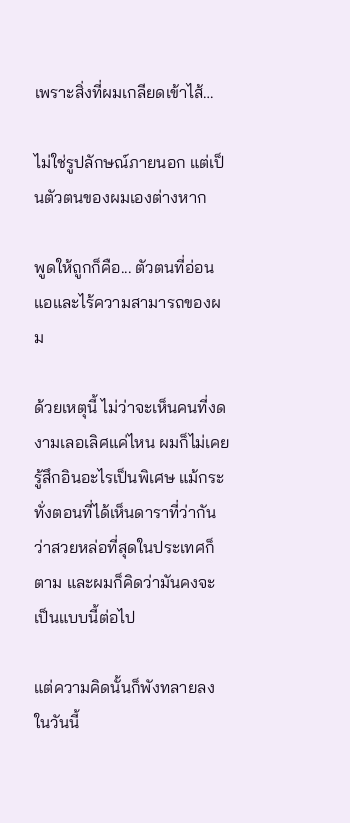เพราะสิ่งที่ผมเกลียดเข้าไส้…

ไม่ใช่รูปลักษณ์ภายนอก แต่เป็นตัวตนของผมเองต่างหาก

พูดให้ถูกก็คือ... ตัวตนที่อ่อนแอและไร้ความสามารถของผม

ด้วยเหตุนี้ ไม่ว่าจะเห็นคนที่งดงามเลอเลิศแค่ไหน ผมก็ไม่เคยรู้สึกอินอะไรเป็นพิเศษ แม้กระทั่งตอนที่ได้เห็นดาราที่ว่ากันว่าสวยหล่อที่สุดในประเทศก็ตาม และผมก็คิดว่ามันคงจะเป็นแบบนี้ต่อไป

แต่ความคิดนั้นก็พังทลายลงในวันนี้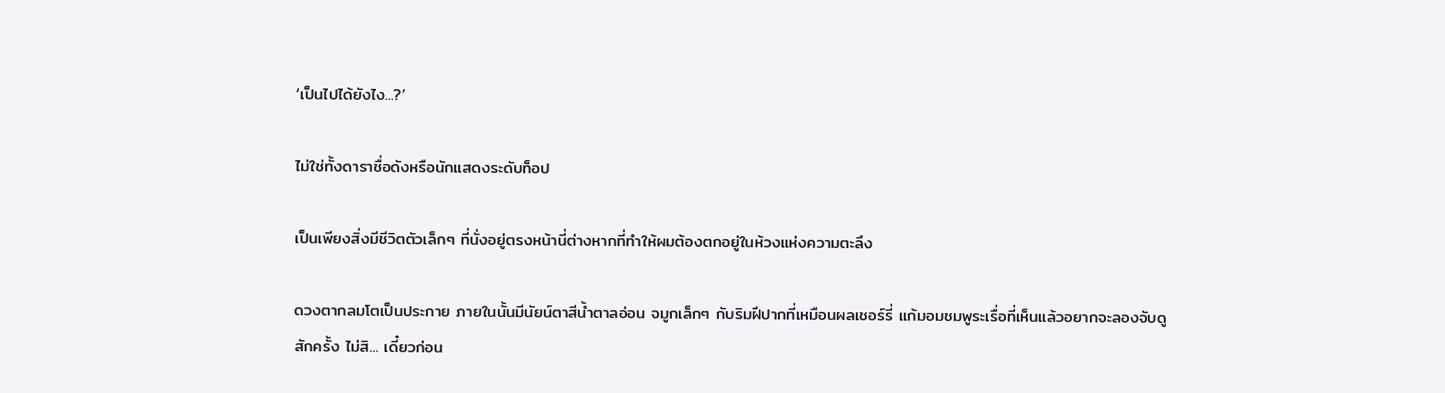‘เป็นไปได้ยังไง...?’

ไม่ใช่ทั้งดาราชื่อดังหรือนักแสดงระดับท็อป

เป็นเพียงสิ่งมีชีวิตตัวเล็กๆ ที่นั่งอยู่ตรงหน้านี่ต่างหากที่ทำให้ผมต้องตกอยู่ในห้วงแห่งความตะลึง

ดวงตากลมโตเป็นประกาย ภายในนั้นมีนัยน์ตาสีน้ำตาลอ่อน จมูกเล็กๆ กับริมฝีปากที่เหมือนผลเชอร์รี่ แก้มอมชมพูระเรื่อที่เห็นแล้วอยากจะลองจับดูสักครั้ง ไม่สิ... เดี๋ยวก่อน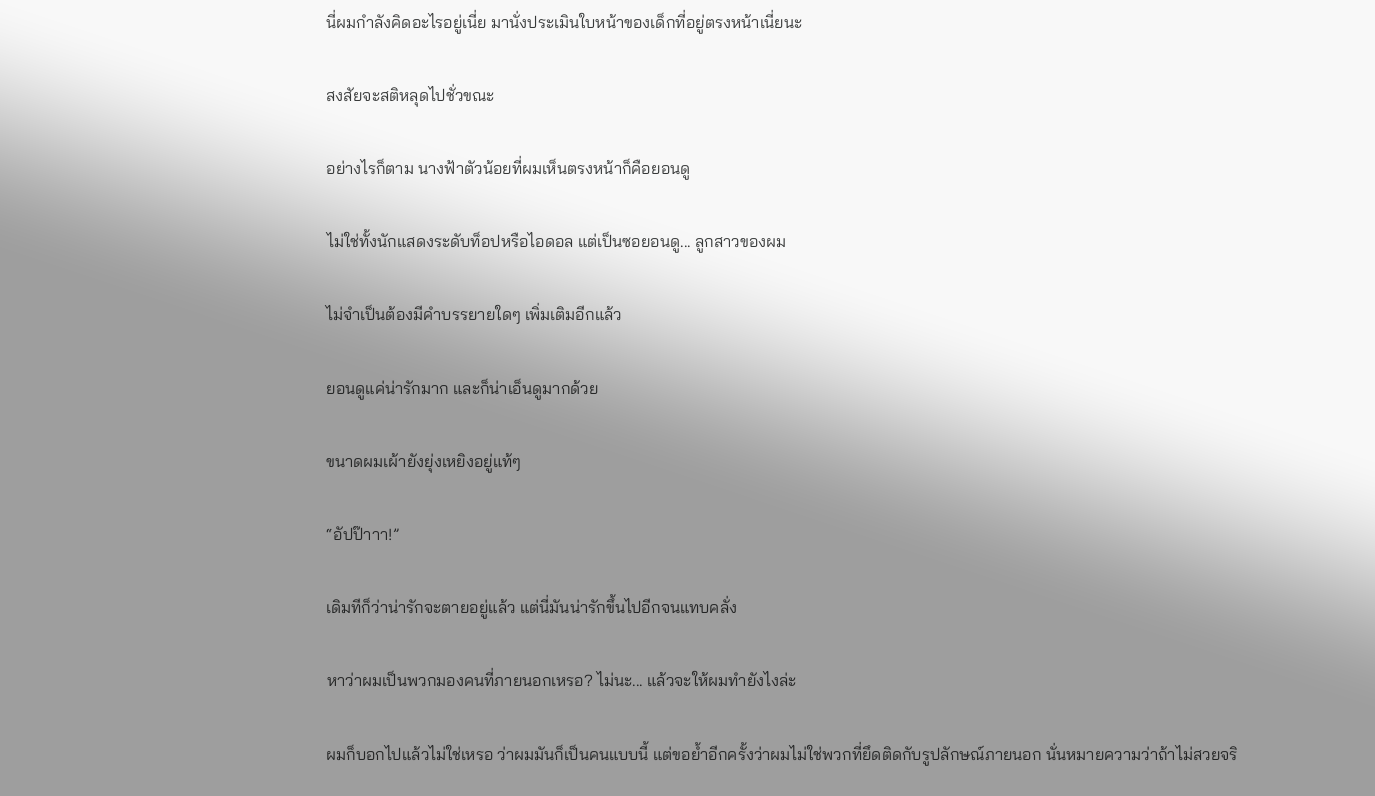นี่ผมกำลังคิดอะไรอยู่เนี่ย มานั่งประเมินใบหน้าของเด็กที่อยู่ตรงหน้าเนี่ยนะ

สงสัยจะสติหลุดไปชั่วขณะ

อย่างไรก็ตาม นางฟ้าตัวน้อยที่ผมเห็นตรงหน้าก็คือยอนดู

ไม่ใช่ทั้งนักแสดงระดับท็อปหรือไอดอล แต่เป็นซอยอนดู... ลูกสาวของผม

ไม่จำเป็นต้องมีคำบรรยายใดๆ เพิ่มเติมอีกแล้ว

ยอนดูแค่น่ารักมาก และก็น่าเอ็นดูมากด้วย

ขนาดผมเผ้ายังยุ่งเหยิงอยู่แท้ๆ

“อัปป๊าาา!”

เดิมทีก็ว่าน่ารักจะตายอยู่แล้ว แต่นี่มันน่ารักขึ้นไปอีกจนแทบคลั่ง

หาว่าผมเป็นพวกมองคนที่ภายนอกเหรอ? ไม่นะ... แล้วจะให้ผมทำยังไงล่ะ

ผมก็บอกไปแล้วไม่ใช่เหรอ ว่าผมมันก็เป็นคนแบบนี้ แต่ขอย้ำอีกครั้งว่าผมไม่ใช่พวกที่ยึดติดกับรูปลักษณ์ภายนอก นั่นหมายความว่าถ้าไม่สวยจริ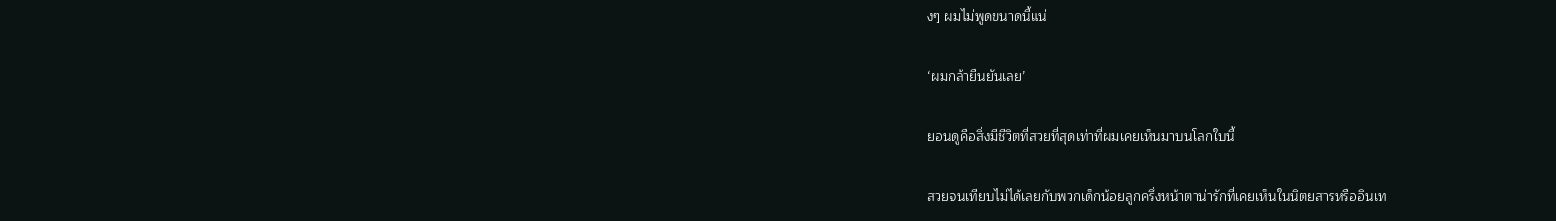งๆ ผมไม่พูดขนาดนี้แน่

‘ผมกล้ายืนยันเลย’

ยอนดูคือสิ่งมีชีวิตที่สวยที่สุดเท่าที่ผมเคยเห็นมาบนโลกใบนี้

สวยจนเทียบไม่ได้เลยกับพวกเด็กน้อยลูกครึ่งหน้าตาน่ารักที่เคยเห็นในนิตยสารหรืออินเท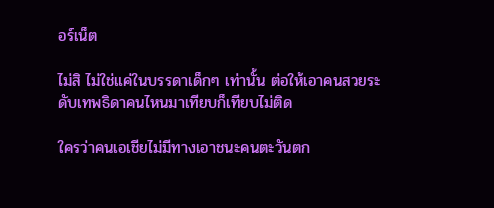อร์เน็ต

ไม่สิ ไม่ใช่แค่ในบรรดาเด็กๆ เท่านั้น ต่อให้เอาคนสวยระดับเทพธิดาคนไหนมาเทียบก็เทียบไม่ติด

ใครว่าคนเอเชียไม่มีทางเอาชนะคนตะวันตก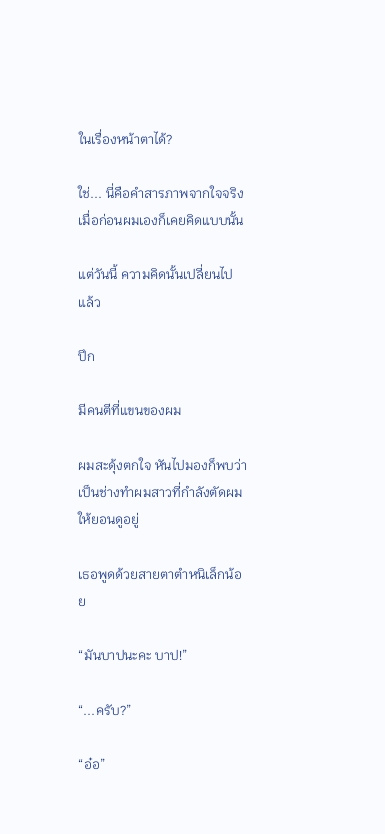ในเรื่องหน้าตาได้?

ใช่... นี่คือคำสารภาพจากใจจริง เมื่อก่อนผมเองก็เคยคิดแบบนั้น

แต่วันนี้ ความคิดนั้นเปลี่ยนไปแล้ว

ปึก

มีคนตีที่แขนของผม

ผมสะดุ้งตกใจ หันไปมองก็พบว่าเป็นช่างทำผมสาวที่กำลังตัดผมให้ยอนดูอยู่

เธอพูดด้วยสายตาตำหนิเล็กน้อย

“มันบาปนะคะ บาป!”

“...ครับ?”

“อ๋อ”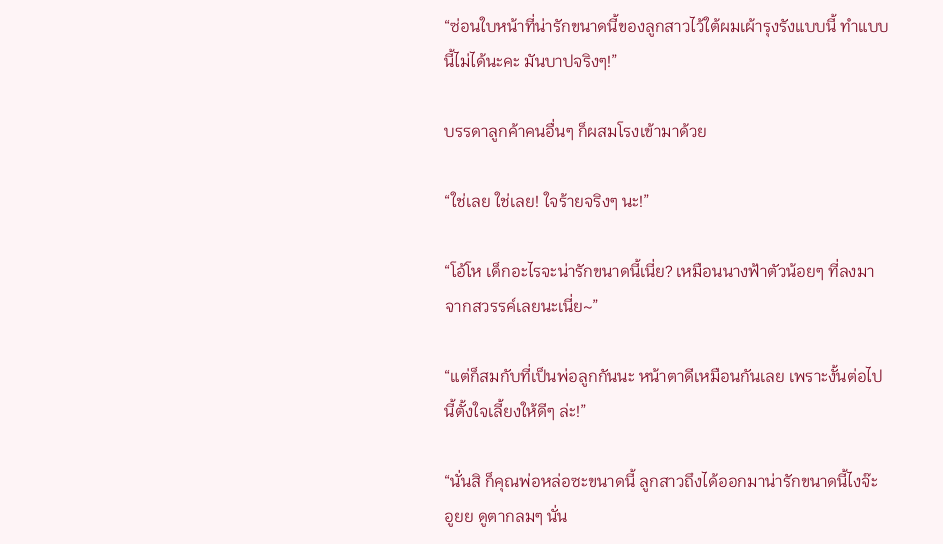“ซ่อนใบหน้าที่น่ารักขนาดนี้ของลูกสาวไว้ใต้ผมเผ้ารุงรังแบบนี้ ทำแบบนี้ไม่ได้นะคะ มันบาปจริงๆ!”

บรรดาลูกค้าคนอื่นๆ ก็ผสมโรงเข้ามาด้วย

“ใช่เลย ใช่เลย! ใจร้ายจริงๆ นะ!”

“โอ้โห เด็กอะไรจะน่ารักขนาดนี้เนี่ย? เหมือนนางฟ้าตัวน้อยๆ ที่ลงมาจากสวรรค์เลยนะเนี่ย~”

“แต่ก็สมกับที่เป็นพ่อลูกกันนะ หน้าตาดีเหมือนกันเลย เพราะงั้นต่อไปนี้ตั้งใจเลี้ยงให้ดีๆ ล่ะ!”

“นั่นสิ ก็คุณพ่อหล่อซะขนาดนี้ ลูกสาวถึงได้ออกมาน่ารักขนาดนี้ไงจ๊ะ อูยย ดูตากลมๆ นั่น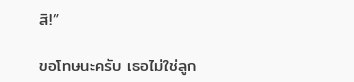สิ!”

ขอโทษนะครับ เธอไม่ใช่ลูก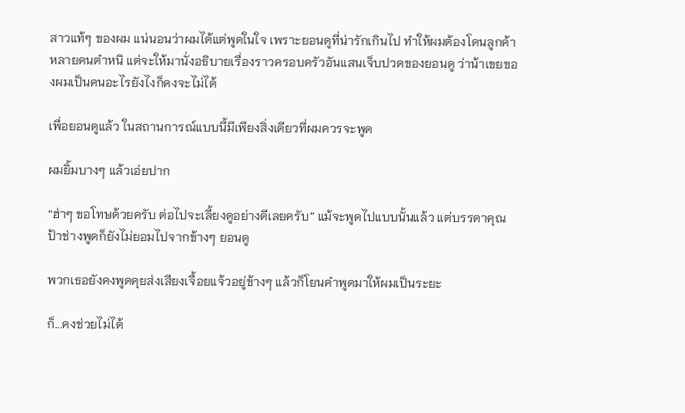สาวแท้ๆ ของผม แน่นอนว่าผมได้แต่พูดในใจ เพราะยอนดูที่น่ารักเกินไป ทำให้ผมต้องโดนลูกค้าหลายคนตำหนิ แต่จะให้มานั่งอธิบายเรื่องราวครอบครัวอันแสนเจ็บปวดของยอนดู ว่าน้าเขยของผมเป็นคนอะไรยังไงก็คงจะไม่ได้

เพื่อยอนดูแล้ว ในสถานการณ์แบบนี้มีเพียงสิ่งเดียวที่ผมควรจะพูด

ผมยิ้มบางๆ แล้วเอ่ยปาก

“ฮ่าๆ ขอโทษด้วยครับ ต่อไปจะเลี้ยงดูอย่างดีเลยครับ” แม้จะพูดไปแบบนั้นแล้ว แต่บรรดาคุณป้าช่างพูดก็ยังไม่ยอมไปจากข้างๆ ยอนดู

พวกเธอยังคงพูดคุยส่งเสียงเจื้อยแจ้วอยู่ข้างๆ แล้วก็โยนคำพูดมาให้ผมเป็นระยะ

ก็...คงช่วยไม่ได้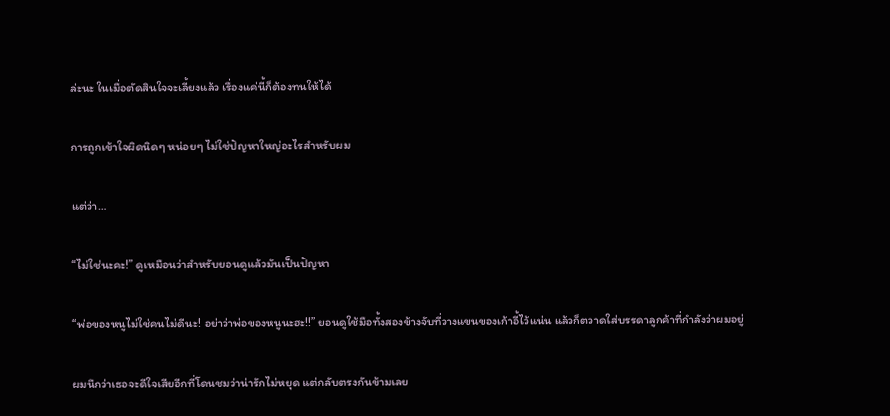ล่ะนะ ในเมื่อตัดสินใจจะเลี้ยงแล้ว เรื่องแค่นี้ก็ต้องทนให้ได้

การถูกเข้าใจผิดนิดๆ หน่อยๆ ไม่ใช่ปัญหาใหญ่อะไรสำหรับผม

แต่ว่า…

“ไม่ใช่นะคะ!” ดูเหมือนว่าสำหรับยอนดูแล้วมันเป็นปัญหา

“พ่อของหนูไม่ใช่คนไม่ดีนะ! อย่าว่าพ่อของหนูนะฮะ!!” ยอนดูใช้มือทั้งสองข้างจับที่วางแขนของเก้าอี้ไว้แน่น แล้วก็ตวาดใส่บรรดาลูกค้าที่กำลังว่าผมอยู่

ผมนึกว่าเธอจะดีใจเสียอีกที่โดนชมว่าน่ารักไม่หยุด แต่กลับตรงกันข้ามเลย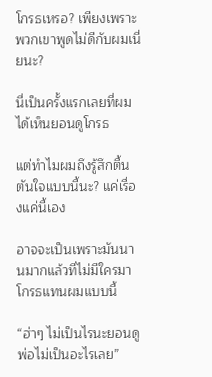โกรธเหรอ? เพียงเพราะพวกเขาพูดไม่ดีกับผมเนี่ยนะ?

นี่เป็นครั้งแรกเลยที่ผมได้เห็นยอนดูโกรธ

แต่ทำไมผมถึงรู้สึกตื้นตันใจแบบนี้นะ? แค่เรื่องแค่นี้เอง

อาจจะเป็นเพราะมันนานมากแล้วที่ไม่มีใครมาโกรธแทนผมแบบนี้

“ฮ่าๆ ไม่เป็นไรนะยอนดู พ่อไม่เป็นอะไรเลย”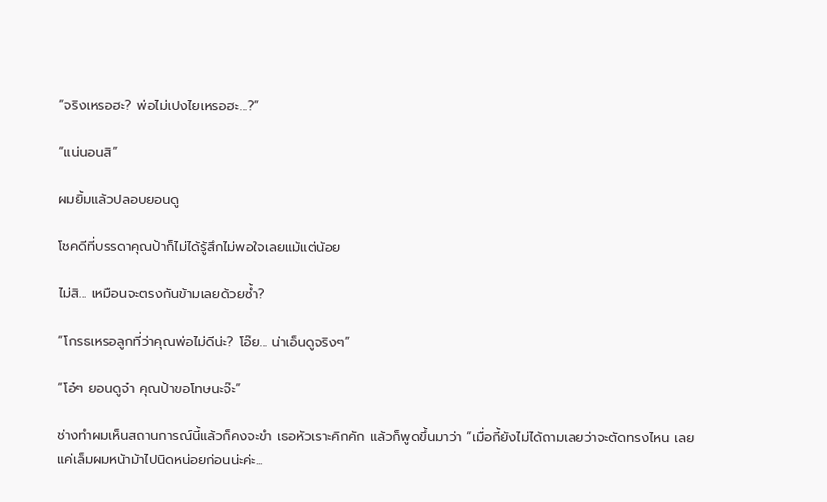“จริงเหรอฮะ? พ่อไม่เปงไยเหรอฮะ...?”

“แน่นอนสิ”

ผมยิ้มแล้วปลอบยอนดู

โชคดีที่บรรดาคุณป้าก็ไม่ได้รู้สึกไม่พอใจเลยแม้แต่น้อย

ไม่สิ... เหมือนจะตรงกันข้ามเลยด้วยซ้ำ?

“โกรธเหรอลูกที่ว่าคุณพ่อไม่ดีน่ะ? โอ๊ย... น่าเอ็นดูจริงๆ”

“โอ๋ๆ ยอนดูจ๋า คุณป้าขอโทษนะจ๊ะ”

ช่างทำผมเห็นสถานการณ์นี้แล้วก็คงจะขำ เธอหัวเราะคิกคัก แล้วก็พูดขึ้นมาว่า “เมื่อกี้ยังไม่ได้ถามเลยว่าจะตัดทรงไหน เลยแค่เล็มผมหน้าม้าไปนิดหน่อยก่อนน่ะค่ะ...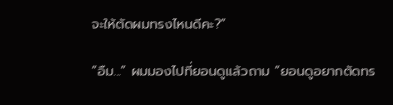จะให้ตัดผมทรงไหนดีคะ?”

“อืม...” ผมมองไปที่ยอนดูแล้วถาม “ยอนดูอยากตัดทร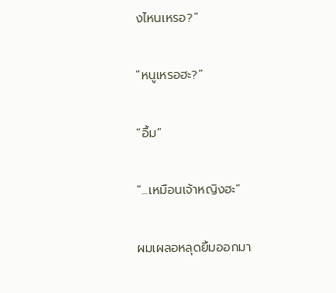งไหนเหรอ?”

“หนูเหรอฮะ?”

“อื้ม”

“...เหมือนเจ้าหญิงฮะ”

ผมเผลอหลุดยิ้มออกมา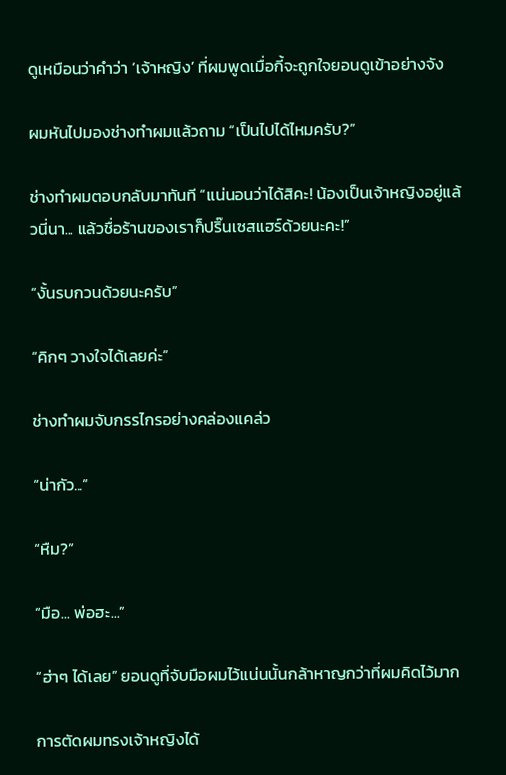ดูเหมือนว่าคำว่า ‘เจ้าหญิง’ ที่ผมพูดเมื่อกี้จะถูกใจยอนดูเข้าอย่างจัง

ผมหันไปมองช่างทำผมแล้วถาม “เป็นไปได้ไหมครับ?”

ช่างทำผมตอบกลับมาทันที “แน่นอนว่าได้สิคะ! น้องเป็นเจ้าหญิงอยู่แล้วนี่นา... แล้วชื่อร้านของเราก็ปริ๊นเซสแฮร์ด้วยนะคะ!”

“งั้นรบกวนด้วยนะครับ”

“คิกๆ วางใจได้เลยค่ะ”

ช่างทำผมจับกรรไกรอย่างคล่องแคล่ว

“น่ากัว...”

“หืม?”

“มือ... พ่อฮะ...”

“ฮ่าๆ ได้เลย” ยอนดูที่จับมือผมไว้แน่นนั้นกล้าหาญกว่าที่ผมคิดไว้มาก

การตัดผมทรงเจ้าหญิงได้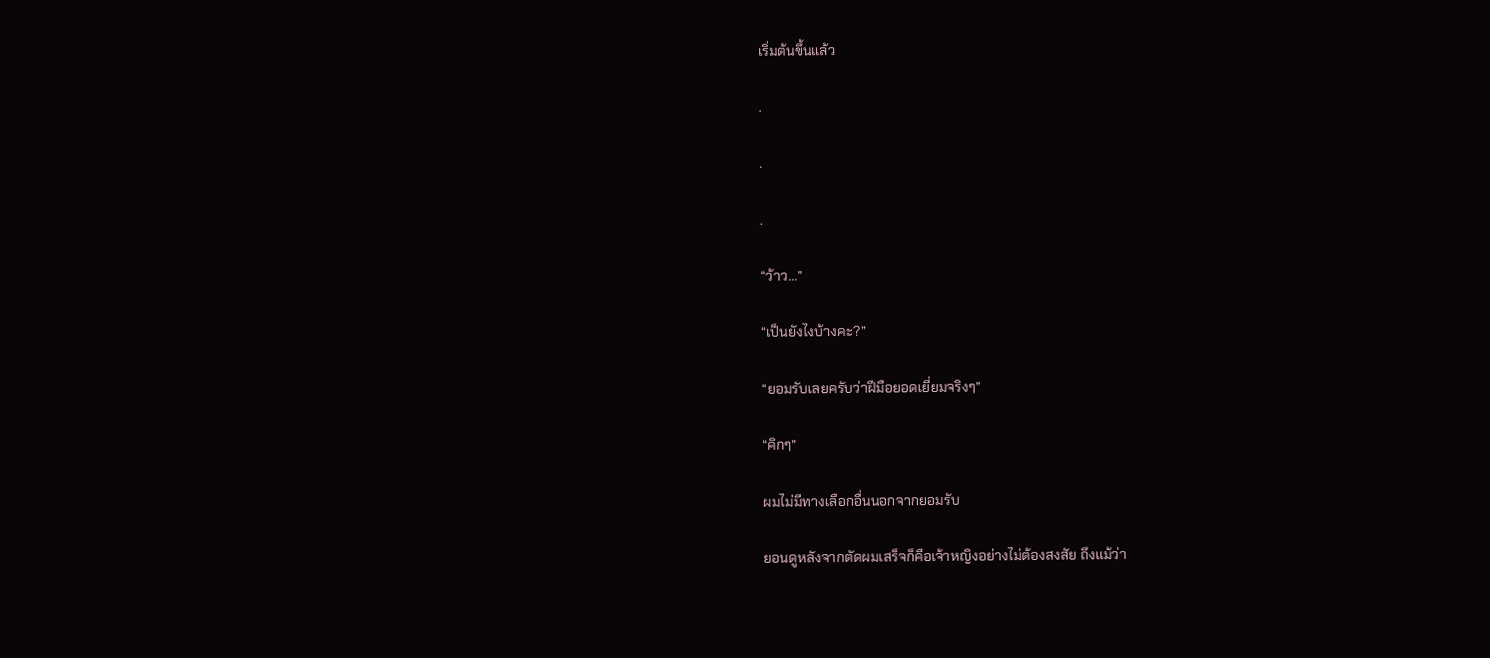เริ่มต้นขึ้นแล้ว

.

.

.

“ว้าว...”

“เป็นยังไงบ้างคะ?”

“ยอมรับเลยครับว่าฝีมือยอดเยี่ยมจริงๆ”

“คิกๆ”

ผมไม่มีทางเลือกอื่นนอกจากยอมรับ

ยอนดูหลังจากตัดผมเสร็จก็คือเจ้าหญิงอย่างไม่ต้องสงสัย ถึงแม้ว่า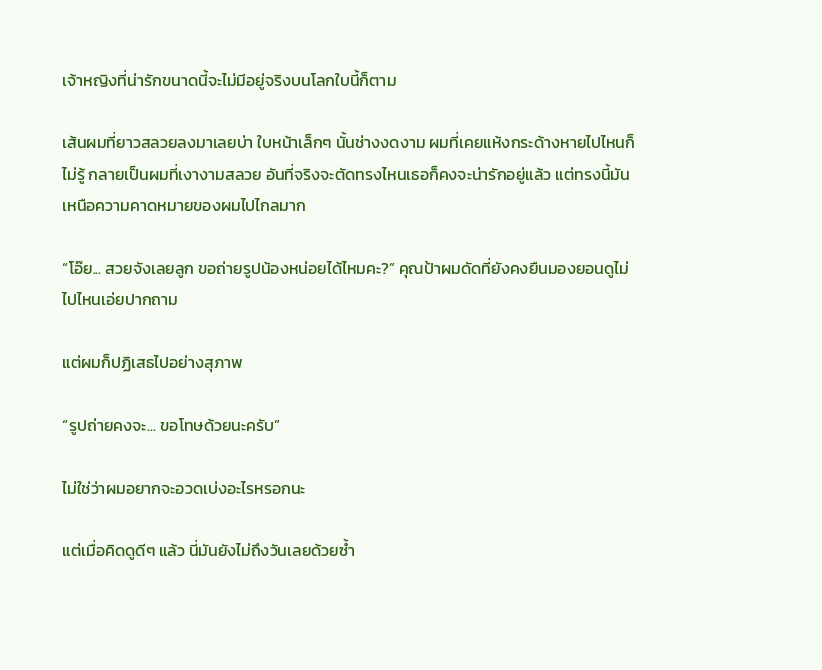เจ้าหญิงที่น่ารักขนาดนี้จะไม่มีอยู่จริงบนโลกใบนี้ก็ตาม

เส้นผมที่ยาวสลวยลงมาเลยบ่า ใบหน้าเล็กๆ นั้นช่างงดงาม ผมที่เคยแห้งกระด้างหายไปไหนก็ไม่รู้ กลายเป็นผมที่เงางามสลวย อันที่จริงจะตัดทรงไหนเธอก็คงจะน่ารักอยู่แล้ว แต่ทรงนี้มันเหนือความคาดหมายของผมไปไกลมาก

“โอ๊ย... สวยจังเลยลูก ขอถ่ายรูปน้องหน่อยได้ไหมคะ?” คุณป้าผมดัดที่ยังคงยืนมองยอนดูไม่ไปไหนเอ่ยปากถาม

แต่ผมก็ปฏิเสธไปอย่างสุภาพ

“รูปถ่ายคงจะ... ขอโทษด้วยนะครับ”

ไม่ใช่ว่าผมอยากจะอวดเบ่งอะไรหรอกนะ

แต่เมื่อคิดดูดีๆ แล้ว นี่มันยังไม่ถึงวันเลยด้วยซ้ำ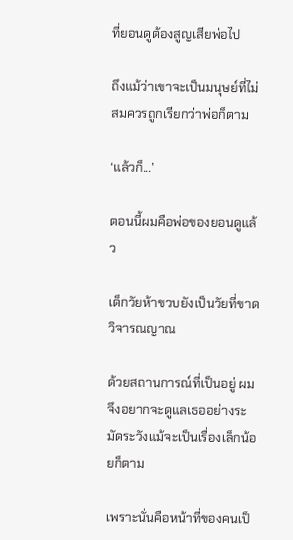ที่ยอนดูต้องสูญเสียพ่อไป

ถึงแม้ว่าเขาจะเป็นมนุษย์ที่ไม่สมควรถูกเรียกว่าพ่อก็ตาม

‘แล้วก็...’

ตอนนี้ผมคือพ่อของยอนดูแล้ว

เด็กวัยห้าขวบยังเป็นวัยที่ขาดวิจารณญาณ

ด้วยสถานการณ์ที่เป็นอยู่ ผมจึงอยากจะดูแลเธออย่างระมัดระวังแม้จะเป็นเรื่องเล็กน้อยก็ตาม

เพราะนั่นคือหน้าที่ของคนเป็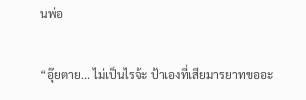นพ่อ

“อุ๊ยตาย... ไม่เป็นไรจ้ะ ป้าเองที่เสียมารยาทขออะ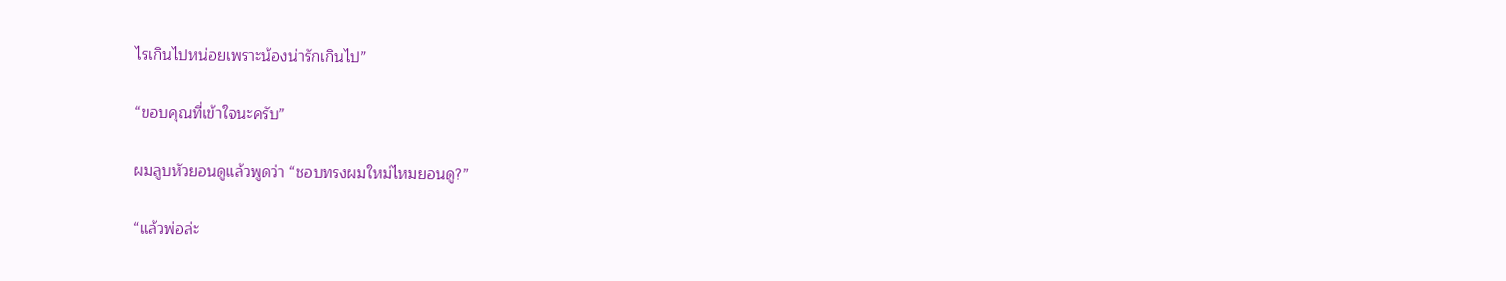ไรเกินไปหน่อยเพราะน้องน่ารักเกินไป”

“ขอบคุณที่เข้าใจนะครับ”

ผมลูบหัวยอนดูแล้วพูดว่า “ชอบทรงผมใหม่ไหมยอนดู?”

“แล้วพ่อล่ะ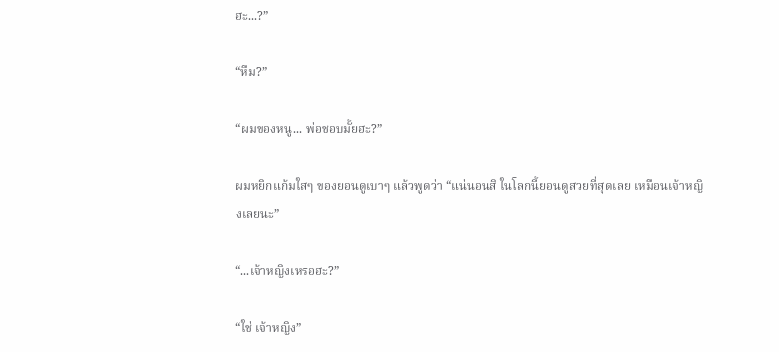ฮะ...?”

“หืม?”

“ผมของหนู... พ่อชอบมั้ยฮะ?”

ผมหยิกแก้มใสๆ ของยอนดูเบาๆ แล้วพูดว่า “แน่นอนสิ ในโลกนี้ยอนดูสวยที่สุดเลย เหมือนเจ้าหญิงเลยนะ”

“...เจ้าหญิงเหรอฮะ?”

“ใช่ เจ้าหญิง”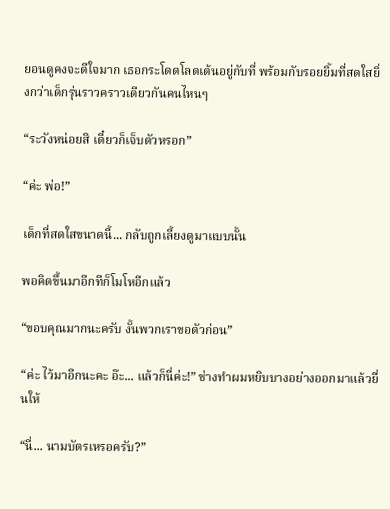ยอนดูคงจะดีใจมาก เธอกระโดดโลดเต้นอยู่กับที่ พร้อมกับรอยยิ้มที่สดใสยิ่งกว่าเด็กรุ่นราวคราวเดียวกันคนไหนๆ

“ระวังหน่อยสิ เดี๋ยวก็เจ็บตัวหรอก”

“ค่ะ พ่อ!”

เด็กที่สดใสขนาดนี้... กลับถูกเลี้ยงดูมาแบบนั้น

พอคิดขึ้นมาอีกทีก็โมโหอีกแล้ว

“ขอบคุณมากนะครับ งั้นพวกเราขอตัวก่อน”

“ค่ะ ไว้มาอีกนะคะ อ๊ะ... แล้วก็นี่ค่ะ!” ช่างทำผมหยิบบางอย่างออกมาแล้วยื่นให้

“นี่... นามบัตรเหรอครับ?”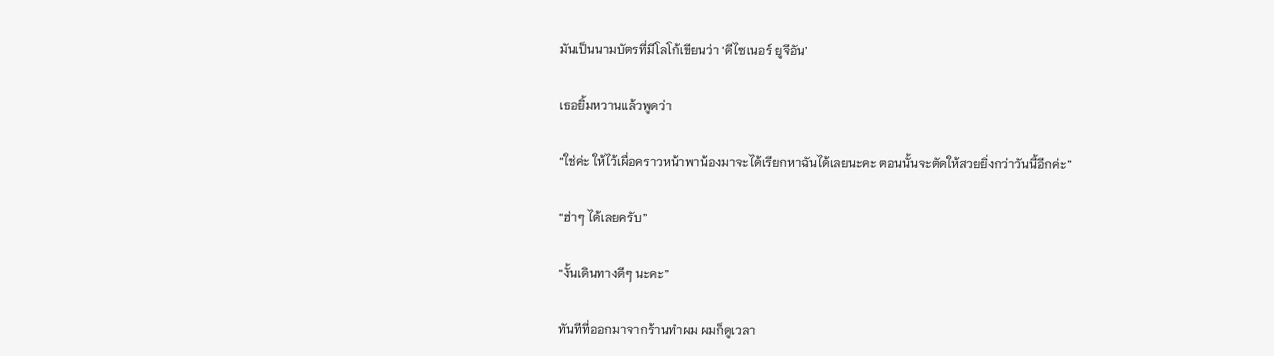มันเป็นนามบัตรที่มีโลโก้เขียนว่า ‘ดีไซเนอร์ ยูจีอัน’

เธอยิ้มหวานแล้วพูดว่า

“ใช่ค่ะ ให้ไว้เผื่อคราวหน้าพาน้องมาจะได้เรียกหาฉันได้เลยนะคะ ตอนนั้นจะตัดให้สวยยิ่งกว่าวันนี้อีกค่ะ”

“ฮ่าๆ ได้เลยครับ”

“งั้นเดินทางดีๆ นะคะ”

ทันทีที่ออกมาจากร้านทำผม ผมก็ดูเวลา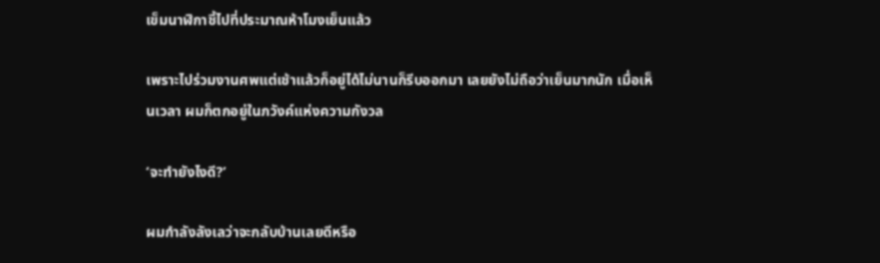เข็มนาฬิกาชี้ไปที่ประมาณห้าโมงเย็นแล้ว

เพราะไปร่วมงานศพแต่เช้าแล้วก็อยู่ได้ไม่นานก็รีบออกมา เลยยังไม่ถือว่าเย็นมากนัก เมื่อเห็นเวลา ผมก็ตกอยู่ในภวังค์แห่งความกังวล

‘จะทำยังไงดี?’

ผมกำลังลังเลว่าจะกลับบ้านเลยดีหรือ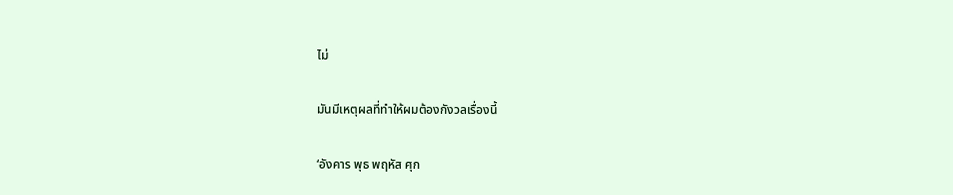ไม่

มันมีเหตุผลที่ทำให้ผมต้องกังวลเรื่องนี้

‘อังคาร พุธ พฤหัส ศุก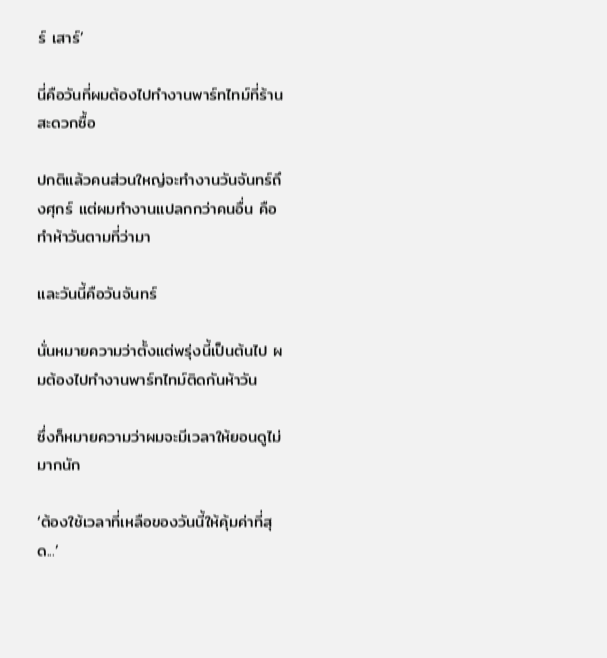ร์ เสาร์’

นี่คือวันที่ผมต้องไปทำงานพาร์ทไทม์ที่ร้านสะดวกซื้อ

ปกติแล้วคนส่วนใหญ่จะทำงานวันจันทร์ถึงศุกร์ แต่ผมทำงานแปลกกว่าคนอื่น คือทำห้าวันตามที่ว่ามา

และวันนี้คือวันจันทร์

นั่นหมายความว่าตั้งแต่พรุ่งนี้เป็นต้นไป ผมต้องไปทำงานพาร์ทไทม์ติดกันห้าวัน

ซึ่งก็หมายความว่าผมจะมีเวลาให้ยอนดูไม่มากนัก

‘ต้องใช้เวลาที่เหลือของวันนี้ให้คุ้มค่าที่สุด...’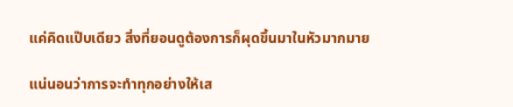แค่คิดแป๊บเดียว สิ่งที่ยอนดูต้องการก็ผุดขึ้นมาในหัวมากมาย

แน่นอนว่าการจะทำทุกอย่างให้เส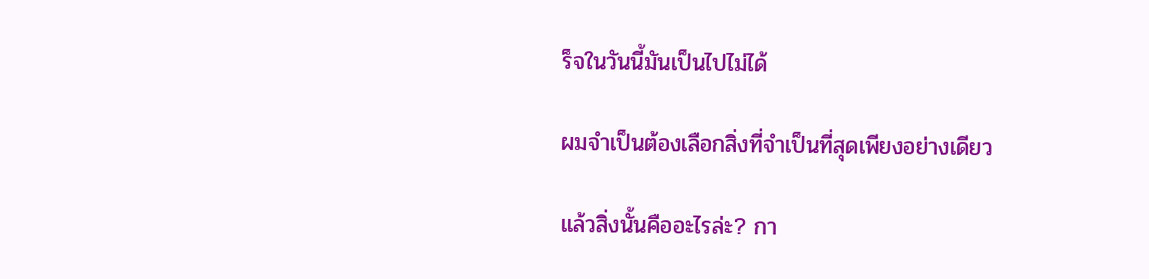ร็จในวันนี้มันเป็นไปไม่ได้

ผมจำเป็นต้องเลือกสิ่งที่จำเป็นที่สุดเพียงอย่างเดียว

แล้วสิ่งนั้นคืออะไรล่ะ? กา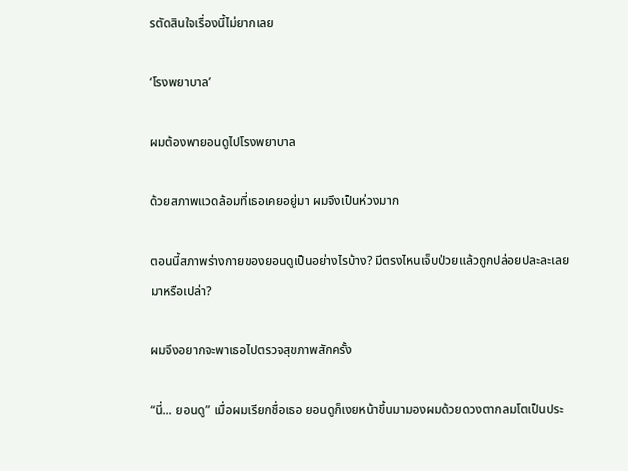รตัดสินใจเรื่องนี้ไม่ยากเลย

‘โรงพยาบาล’

ผมต้องพายอนดูไปโรงพยาบาล

ด้วยสภาพแวดล้อมที่เธอเคยอยู่มา ผมจึงเป็นห่วงมาก

ตอนนี้สภาพร่างกายของยอนดูเป็นอย่างไรบ้าง? มีตรงไหนเจ็บป่วยแล้วถูกปล่อยปละละเลยมาหรือเปล่า?

ผมจึงอยากจะพาเธอไปตรวจสุขภาพสักครั้ง

“นี่... ยอนดู” เมื่อผมเรียกชื่อเธอ ยอนดูก็เงยหน้าขึ้นมามองผมด้วยดวงตากลมโตเป็นประ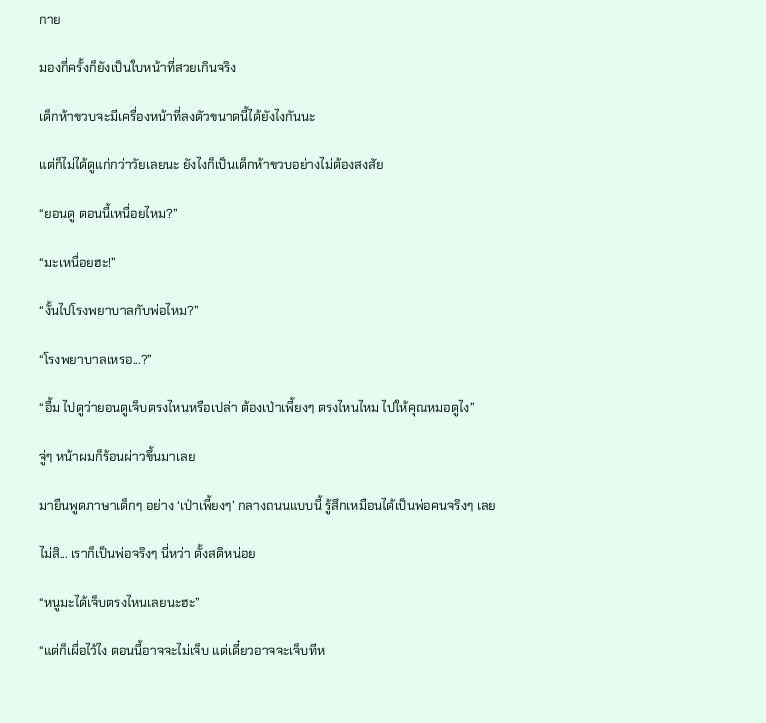กาย

มองกี่ครั้งก็ยังเป็นใบหน้าที่สวยเกินจริง

เด็กห้าขวบจะมีเครื่องหน้าที่ลงตัวขนาดนี้ได้ยังไงกันนะ

แต่ก็ไม่ได้ดูแก่กว่าวัยเลยนะ ยังไงก็เป็นเด็กห้าขวบอย่างไม่ต้องสงสัย

“ยอนดู ตอนนี้เหนื่อยไหม?”

“มะเหนื่อยฮะ!”

“งั้นไปโรงพยาบาลกับพ่อไหม?”

“โรงพยาบาลเหรอ...?”

“อื้ม ไปดูว่ายอนดูเจ็บตรงไหนหรือเปล่า ต้องเป่าเพี้ยงๆ ตรงไหนไหม ไปให้คุณหมอดูไง”

จู่ๆ หน้าผมก็ร้อนผ่าวขึ้นมาเลย

มายืนพูดภาษาเด็กๆ อย่าง ‘เป่าเพี้ยงๆ’ กลางถนนแบบนี้ รู้สึกเหมือนได้เป็นพ่อคนจริงๆ เลย

ไม่สิ... เราก็เป็นพ่อจริงๆ นี่หว่า ตั้งสติหน่อย

“หนูมะได้เจ็บตรงไหนเลยนะฮะ”

“แต่ก็เผื่อไว้ไง ตอนนี้อาจจะไม่เจ็บ แต่เดี๋ยวอาจจะเจ็บทีห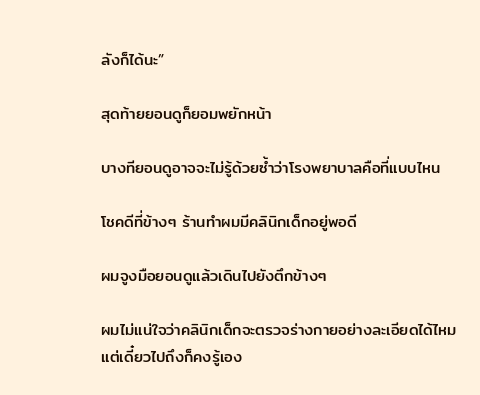ลังก็ได้นะ”

สุดท้ายยอนดูก็ยอมพยักหน้า

บางทียอนดูอาจจะไม่รู้ด้วยซ้ำว่าโรงพยาบาลคือที่แบบไหน

โชคดีที่ข้างๆ ร้านทำผมมีคลินิกเด็กอยู่พอดี

ผมจูงมือยอนดูแล้วเดินไปยังตึกข้างๆ

ผมไม่แน่ใจว่าคลินิกเด็กจะตรวจร่างกายอย่างละเอียดได้ไหม แต่เดี๋ยวไปถึงก็คงรู้เอง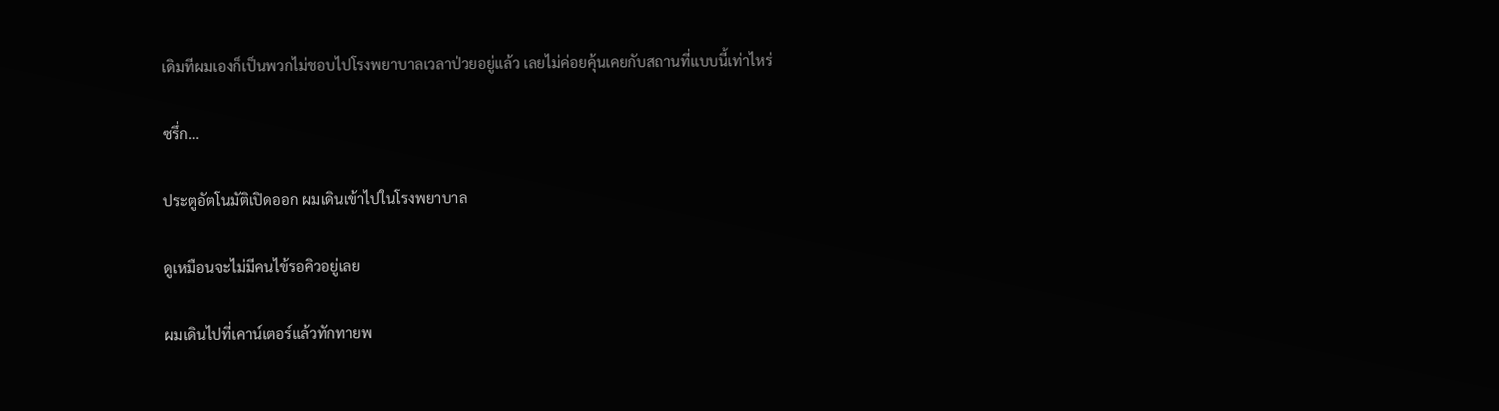เดิมทีผมเองก็เป็นพวกไม่ชอบไปโรงพยาบาลเวลาป่วยอยู่แล้ว เลยไม่ค่อยคุ้นเคยกับสถานที่แบบนี้เท่าไหร่

ซรึ่ก…

ประตูอัตโนมัติเปิดออก ผมเดินเข้าไปในโรงพยาบาล

ดูเหมือนจะไม่มีคนไข้รอคิวอยู่เลย

ผมเดินไปที่เคาน์เตอร์แล้วทักทายพ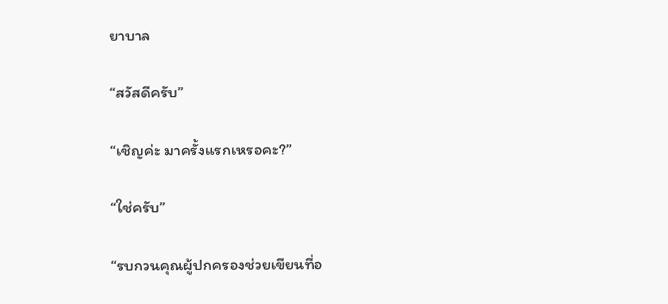ยาบาล

“สวัสดีครับ”

“เชิญค่ะ มาครั้งแรกเหรอคะ?”

“ใช่ครับ”

“รบกวนคุณผู้ปกครองช่วยเขียนที่อ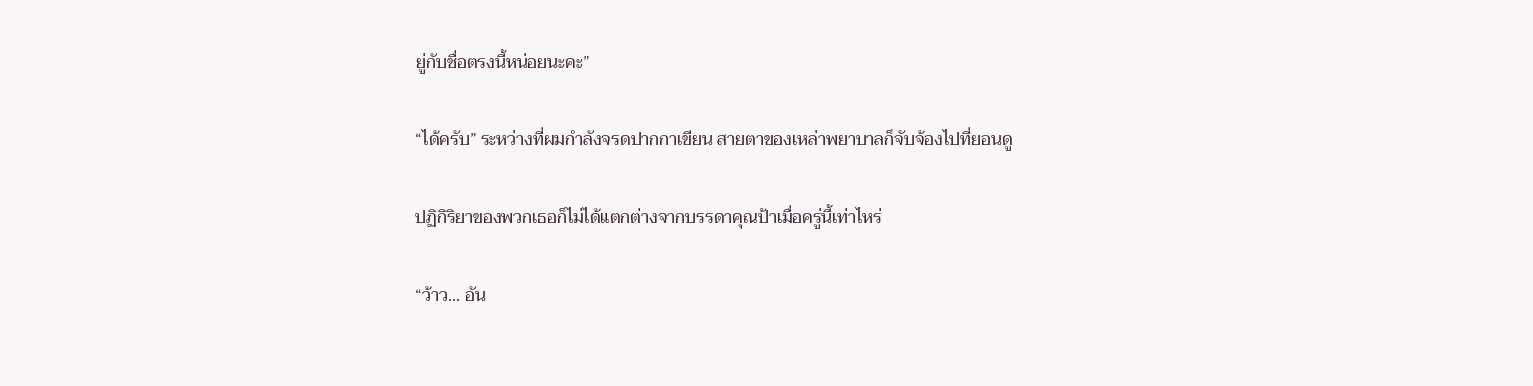ยู่กับชื่อตรงนี้หน่อยนะคะ”

“ได้ครับ” ระหว่างที่ผมกำลังจรดปากกาเขียน สายตาของเหล่าพยาบาลก็จับจ้องไปที่ยอนดู

ปฏิกิริยาของพวกเธอก็ไม่ได้แตกต่างจากบรรดาคุณป้าเมื่อครู่นี้เท่าไหร่

“ว้าว... อัน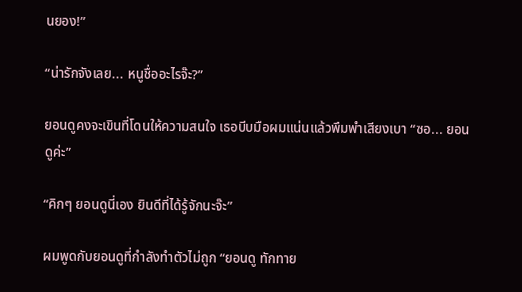นยอง!”

“น่ารักจังเลย... หนูชื่ออะไรจ๊ะ?”

ยอนดูคงจะเขินที่โดนให้ความสนใจ เธอบีบมือผมแน่นแล้วพึมพำเสียงเบา “ซอ... ยอนดูค่ะ”

“คิกๆ ยอนดูนี่เอง ยินดีที่ได้รู้จักนะจ๊ะ”

ผมพูดกับยอนดูที่กำลังทำตัวไม่ถูก “ยอนดู ทักทาย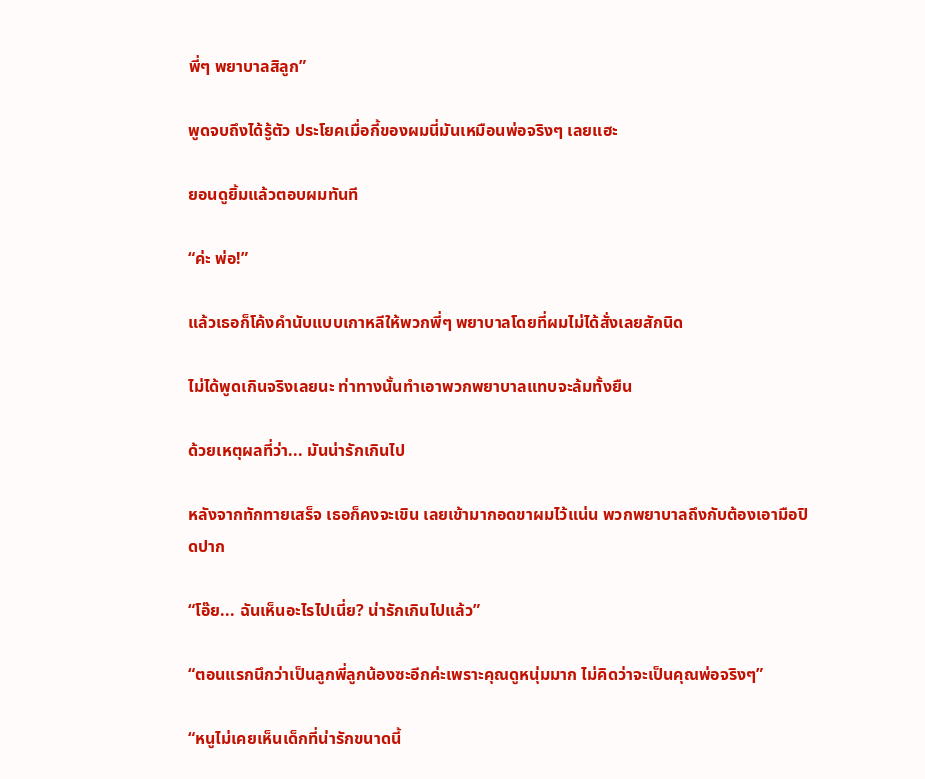พี่ๆ พยาบาลสิลูก”

พูดจบถึงได้รู้ตัว ประโยคเมื่อกี้ของผมนี่มันเหมือนพ่อจริงๆ เลยแฮะ

ยอนดูยิ้มแล้วตอบผมทันที

“ค่ะ พ่อ!”

แล้วเธอก็โค้งคำนับแบบเกาหลีให้พวกพี่ๆ พยาบาลโดยที่ผมไม่ได้สั่งเลยสักนิด

ไม่ได้พูดเกินจริงเลยนะ ท่าทางนั้นทำเอาพวกพยาบาลแทบจะล้มทั้งยืน

ด้วยเหตุผลที่ว่า... มันน่ารักเกินไป

หลังจากทักทายเสร็จ เธอก็คงจะเขิน เลยเข้ามากอดขาผมไว้แน่น พวกพยาบาลถึงกับต้องเอามือปิดปาก

“โอ๊ย... ฉันเห็นอะไรไปเนี่ย? น่ารักเกินไปแล้ว”

“ตอนแรกนึกว่าเป็นลูกพี่ลูกน้องซะอีกค่ะเพราะคุณดูหนุ่มมาก ไม่คิดว่าจะเป็นคุณพ่อจริงๆ”

“หนูไม่เคยเห็นเด็กที่น่ารักขนาดนี้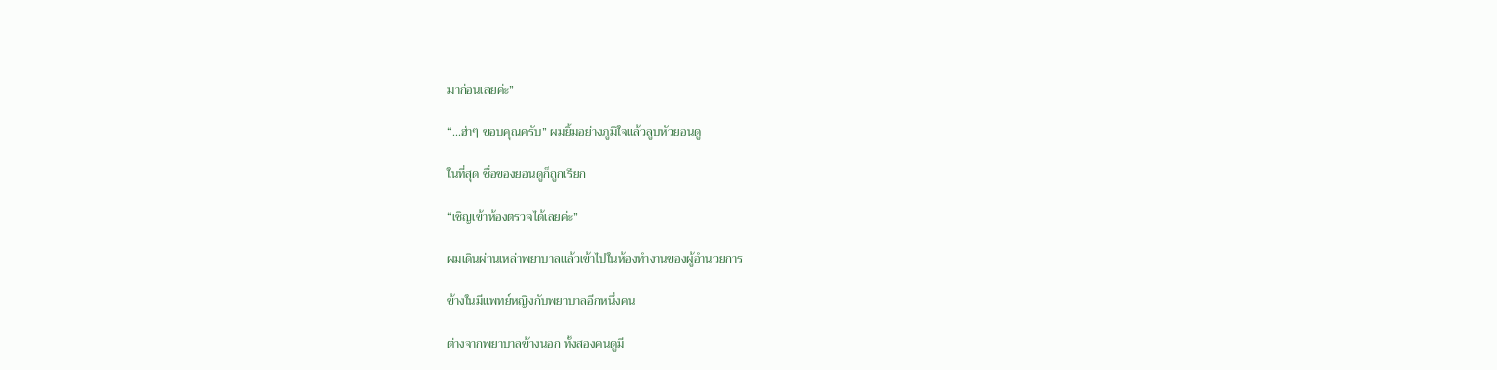มาก่อนเลยค่ะ”

“...ฮ่าๆ ขอบคุณครับ” ผมยิ้มอย่างภูมิใจแล้วลูบหัวยอนดู

ในที่สุด ชื่อของยอนดูก็ถูกเรียก

“เชิญเข้าห้องตรวจได้เลยค่ะ”

ผมเดินผ่านเหล่าพยาบาลแล้วเข้าไปในห้องทำงานของผู้อำนวยการ

ข้างในมีแพทย์หญิงกับพยาบาลอีกหนึ่งคน

ต่างจากพยาบาลข้างนอก ทั้งสองคนดูมี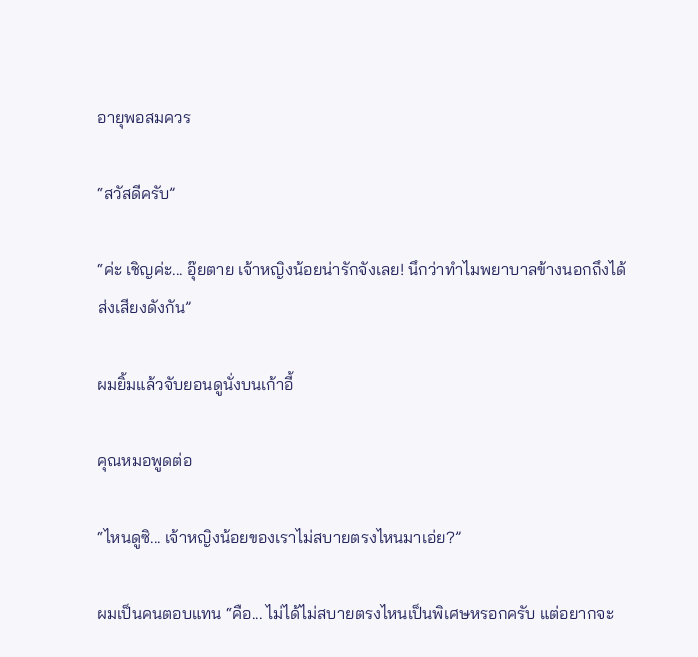อายุพอสมควร

“สวัสดีครับ”

“ค่ะ เชิญค่ะ... อุ๊ยตาย เจ้าหญิงน้อยน่ารักจังเลย! นึกว่าทำไมพยาบาลข้างนอกถึงได้ส่งเสียงดังกัน”

ผมยิ้มแล้วจับยอนดูนั่งบนเก้าอี้

คุณหมอพูดต่อ

“ไหนดูซิ... เจ้าหญิงน้อยของเราไม่สบายตรงไหนมาเอ่ย?”

ผมเป็นคนตอบแทน “คือ... ไม่ได้ไม่สบายตรงไหนเป็นพิเศษหรอกครับ แต่อยากจะ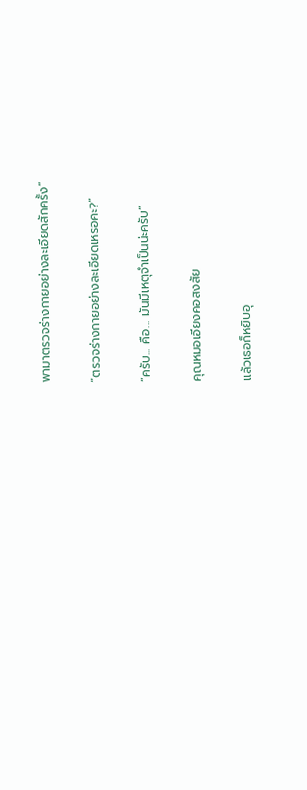พามาตรวจร่างกายอย่างละเอียดสักครั้ง”

“ตรวจร่างกายอย่างละเอียดเหรอคะ?”

“ครับ... คือ... มันมีเหตุจำเป็นน่ะครับ”

คุณหมอเอียงคอสงสัย

แล้วเธอก็หยิบอุ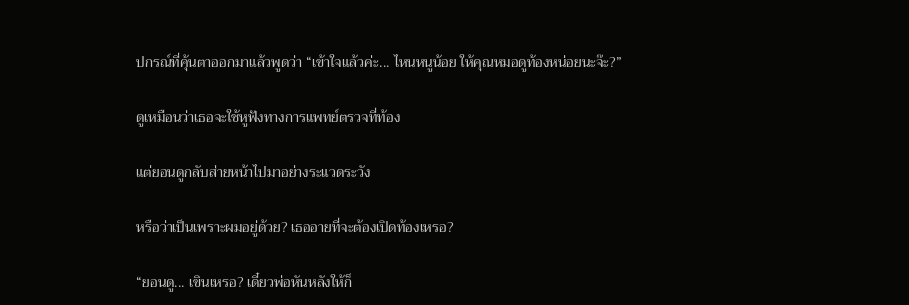ปกรณ์ที่คุ้นตาออกมาแล้วพูดว่า “เข้าใจแล้วค่ะ... ไหนหนูน้อย ให้คุณหมอดูท้องหน่อยนะจ๊ะ?”

ดูเหมือนว่าเธอจะใช้หูฟังทางการแพทย์ตรวจที่ท้อง

แต่ยอนดูกลับส่ายหน้าไปมาอย่างระแวดระวัง

หรือว่าเป็นเพราะผมอยู่ด้วย? เธออายที่จะต้องเปิดท้องเหรอ?

“ยอนดู... เขินเหรอ? เดี๋ยวพ่อหันหลังให้ก็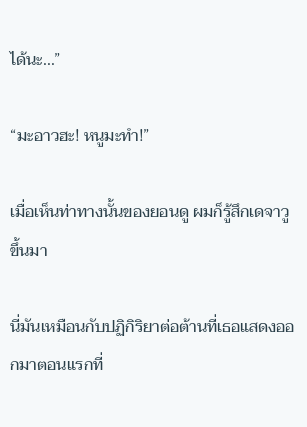ได้นะ...”

“มะอาวฮะ! หนูมะทำ!”

เมื่อเห็นท่าทางนั้นของยอนดู ผมก็รู้สึกเดจาวูขึ้นมา

นี่มันเหมือนกับปฏิกิริยาต่อต้านที่เธอแสดงออกมาตอนแรกที่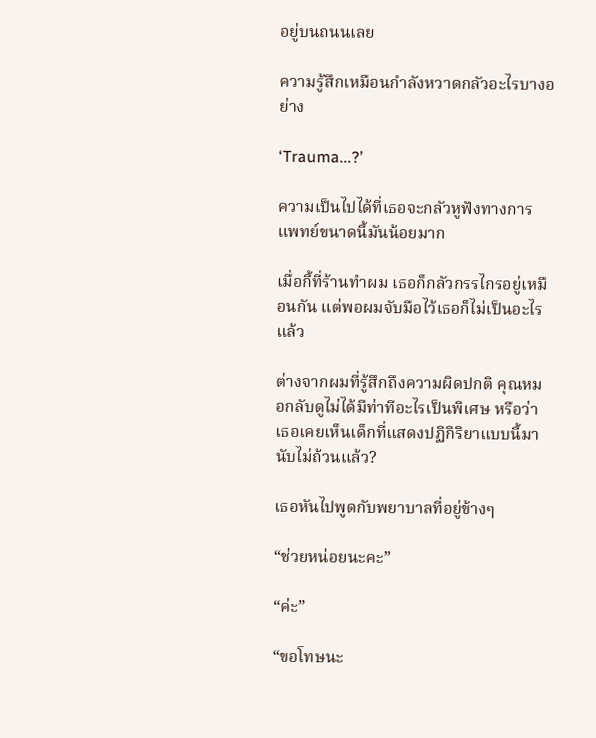อยู่บนถนนเลย

ความรู้สึกเหมือนกำลังหวาดกลัวอะไรบางอย่าง

‘Trauma...?’

ความเป็นไปได้ที่เธอจะกลัวหูฟังทางการแพทย์ขนาดนี้มันน้อยมาก

เมื่อกี้ที่ร้านทำผม เธอก็กลัวกรรไกรอยู่เหมือนกัน แต่พอผมจับมือไว้เธอก็ไม่เป็นอะไรแล้ว

ต่างจากผมที่รู้สึกถึงความผิดปกติ คุณหมอกลับดูไม่ได้มีท่าทีอะไรเป็นพิเศษ หรือว่าเธอเคยเห็นเด็กที่แสดงปฏิกิริยาแบบนี้มานับไม่ถ้วนแล้ว?

เธอหันไปพูดกับพยาบาลที่อยู่ข้างๆ

“ช่วยหน่อยนะคะ”

“ค่ะ”

“ขอโทษนะ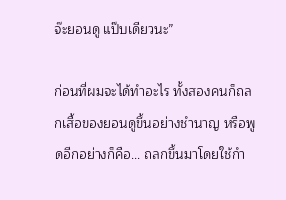จ๊ะยอนดู แป๊บเดียวนะ”

ก่อนที่ผมจะได้ทำอะไร ทั้งสองคนก็ถลกเสื้อของยอนดูขึ้นอย่างชำนาญ หรือพูดอีกอย่างก็คือ... ถลกขึ้นมาโดยใช้กำ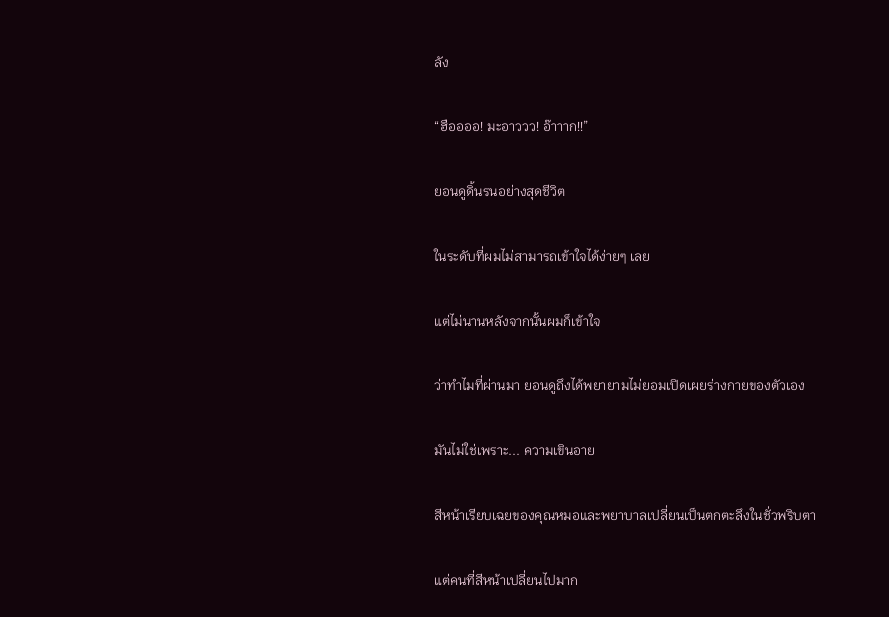ลัง

“ฮืออออ! มะอาววว! อ๊าาาก!!”

ยอนดูดิ้นรนอย่างสุดชีวิต

ในระดับที่ผมไม่สามารถเข้าใจได้ง่ายๆ เลย

แต่ไม่นานหลังจากนั้นผมก็เข้าใจ

ว่าทำไมที่ผ่านมา ยอนดูถึงได้พยายามไม่ยอมเปิดเผยร่างกายของตัวเอง

มันไม่ใช่เพราะ... ความเขินอาย

สีหน้าเรียบเฉยของคุณหมอและพยาบาลเปลี่ยนเป็นตกตะลึงในชั่วพริบตา

แต่คนที่สีหน้าเปลี่ยนไปมาก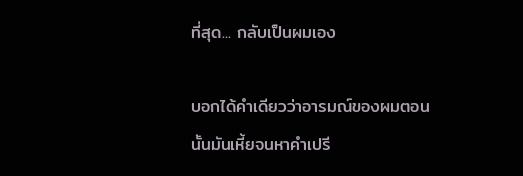ที่สุด... กลับเป็นผมเอง

บอกได้คำเดียวว่าอารมณ์ของผมตอนนั้นมันเหี้ยจนหาคำเปรี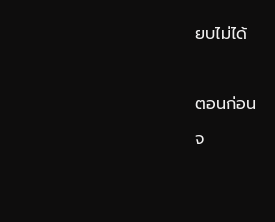ยบไม่ได้



ตอนก่อน

จ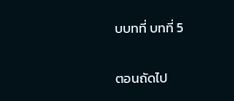บบทที่ บทที่ 5

ตอนถัดไป